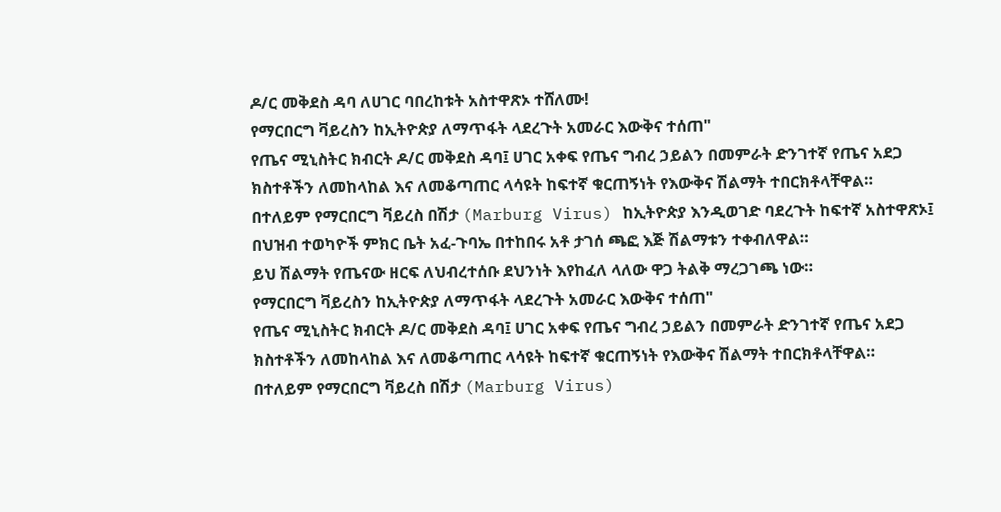ዶ/ር መቅደስ ዳባ ለሀገር ባበረከቱት አስተዋጽኦ ተሸለሙ!
የማርበርግ ቫይረስን ከኢትዮጵያ ለማጥፋት ላደረጉት አመራር እውቅና ተሰጠ"
የጤና ሚኒስትር ክብርት ዶ/ር መቅደስ ዳባ፤ ሀገር አቀፍ የጤና ግብረ ኃይልን በመምራት ድንገተኛ የጤና አደጋ ክስተቶችን ለመከላከል እና ለመቆጣጠር ላሳዩት ከፍተኛ ቁርጠኝነት የእውቅና ሽልማት ተበርክቶላቸዋል።
በተለይም የማርበርግ ቫይረስ በሽታ (Marburg Virus) ከኢትዮጵያ እንዲወገድ ባደረጉት ከፍተኛ አስተዋጽኦ፤ በህዝብ ተወካዮች ምክር ቤት አፈ-ጉባኤ በተከበሩ አቶ ታገሰ ጫፎ እጅ ሽልማቱን ተቀብለዋል።
ይህ ሽልማት የጤናው ዘርፍ ለህብረተሰቡ ደህንነት እየከፈለ ላለው ዋጋ ትልቅ ማረጋገጫ ነው።
የማርበርግ ቫይረስን ከኢትዮጵያ ለማጥፋት ላደረጉት አመራር እውቅና ተሰጠ"
የጤና ሚኒስትር ክብርት ዶ/ር መቅደስ ዳባ፤ ሀገር አቀፍ የጤና ግብረ ኃይልን በመምራት ድንገተኛ የጤና አደጋ ክስተቶችን ለመከላከል እና ለመቆጣጠር ላሳዩት ከፍተኛ ቁርጠኝነት የእውቅና ሽልማት ተበርክቶላቸዋል።
በተለይም የማርበርግ ቫይረስ በሽታ (Marburg Virus)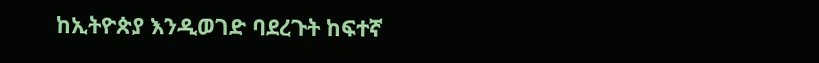ከኢትዮጵያ እንዲወገድ ባደረጉት ከፍተኛ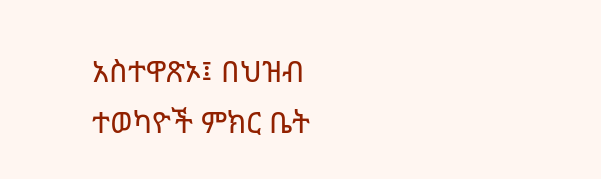አስተዋጽኦ፤ በህዝብ ተወካዮች ምክር ቤት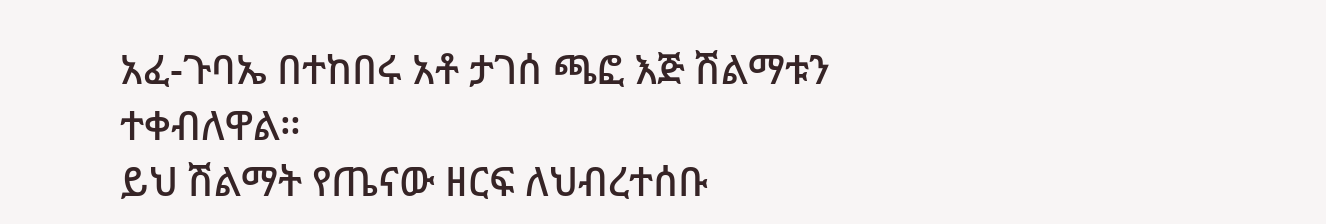አፈ-ጉባኤ በተከበሩ አቶ ታገሰ ጫፎ እጅ ሽልማቱን ተቀብለዋል።
ይህ ሽልማት የጤናው ዘርፍ ለህብረተሰቡ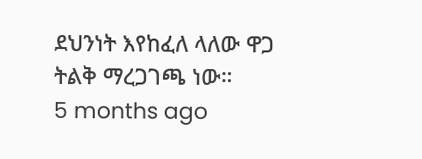ደህንነት እየከፈለ ላለው ዋጋ ትልቅ ማረጋገጫ ነው።
5 months ago